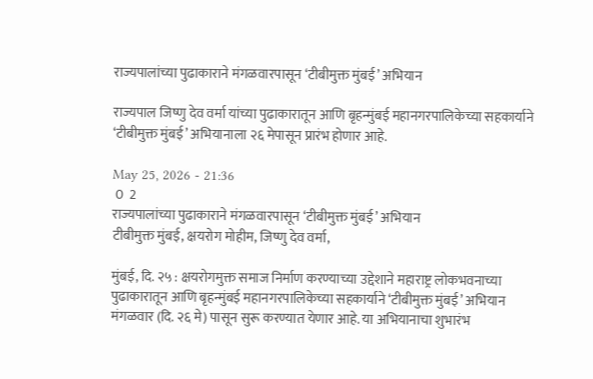राज्यपालांच्या पुढाकाराने मंगळवारपासून ‘टीबीमुक्त मुंबई’ अभियान

राज्यपाल जिष्णु देव वर्मा यांच्या पुढाकारातून आणि बृहन्मुंबई महानगरपालिकेच्या सहकार्याने ‘टीबीमुक्त मुंबई’ अभियानाला २६ मेपासून प्रारंभ होणार आहे.

May 25, 2026 - 21:36
 0  2
राज्यपालांच्या पुढाकाराने मंगळवारपासून ‘टीबीमुक्त मुंबई’ अभियान
टीबीमुक्त मुंबई, क्षयरोग मोहीम, जिष्णु देव वर्मा,

मुंबई, दि. २५ : क्षयरोगमुक्त समाज निर्माण करण्याच्या उद्देशाने महाराष्ट्र लोकभवनाच्या पुढाकारातून आणि बृहन्मुंबई महानगरपालिकेच्या सहकार्याने ‘टीबीमुक्त मुंबई’ अभियान मंगळवार (दि. २६ मे) पासून सुरू करण्यात येणार आहे. या अभियानाचा शुभारंभ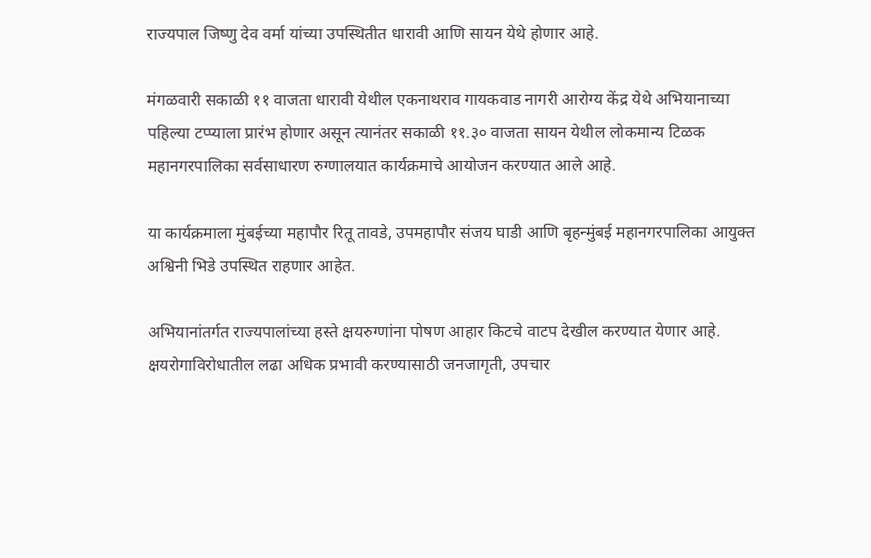राज्यपाल जिष्णु देव वर्मा यांच्या उपस्थितीत धारावी आणि सायन येथे होणार आहे.

मंगळवारी सकाळी ११ वाजता धारावी येथील एकनाथराव गायकवाड नागरी आरोग्य केंद्र येथे अभियानाच्या पहिल्या टप्प्याला प्रारंभ होणार असून त्यानंतर सकाळी ११.३० वाजता सायन येथील लोकमान्य टिळक महानगरपालिका सर्वसाधारण रुग्णालयात कार्यक्रमाचे आयोजन करण्यात आले आहे.

या कार्यक्रमाला मुंबईच्या महापौर रितू तावडे, उपमहापौर संजय घाडी आणि बृहन्मुंबई महानगरपालिका आयुक्त अश्विनी भिडे उपस्थित राहणार आहेत.

अभियानांतर्गत राज्यपालांच्या हस्ते क्षयरुग्णांना पोषण आहार किटचे वाटप देखील करण्यात येणार आहे. क्षयरोगाविरोधातील लढा अधिक प्रभावी करण्यासाठी जनजागृती, उपचार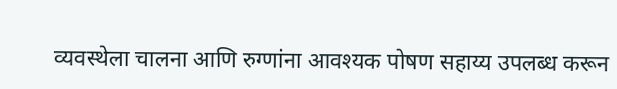व्यवस्थेला चालना आणि रुग्णांना आवश्यक पोषण सहाय्य उपलब्ध करून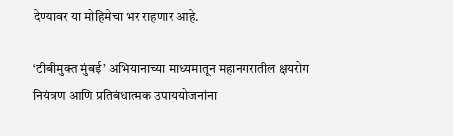देण्यावर या मोहिमेचा भर राहणार आहे.

‘टीबीमुक्त मुंबई’ अभियानाच्या माध्यमातून महानगरातील क्षयरोग नियंत्रण आणि प्रतिबंधात्मक उपाययोजनांना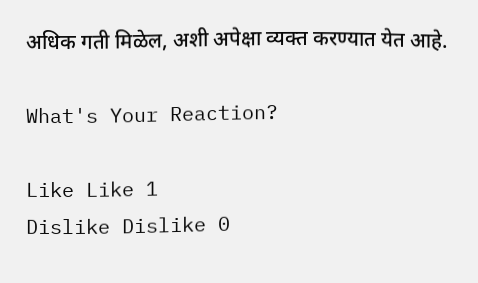अधिक गती मिळेल, अशी अपेक्षा व्यक्त करण्यात येत आहे.

What's Your Reaction?

Like Like 1
Dislike Dislike 0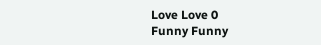Love Love 0
Funny Funny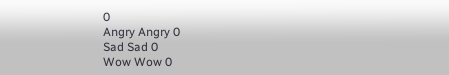0
Angry Angry 0
Sad Sad 0
Wow Wow 0